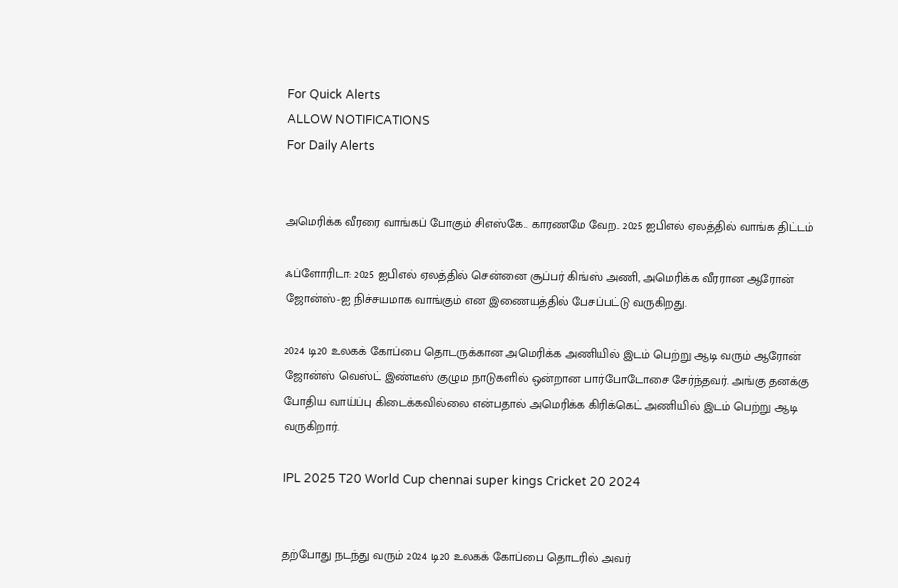For Quick Alerts
ALLOW NOTIFICATIONS
For Daily Alerts


அமெரிக்க வீரரை வாங்கப் போகும் சிஎஸ்கே.. காரணமே வேற.. 2025 ஐபிஎல் ஏலத்தில் வாங்க திட்டம்

ஃப்ளோரிடா: 2025 ஐபிஎல் ஏலத்தில் சென்னை சூப்பர் கிங்ஸ் அணி, அமெரிக்க வீரரான ஆரோன் ஜோன்ஸ்-ஐ நிச்சயமாக வாங்கும் என இணையத்தில் பேசப்பட்டு வருகிறது.

2024 டி20 உலகக் கோப்பை தொடருக்கான அமெரிக்க அணியில் இடம் பெற்று ஆடி வரும் ஆரோன் ஜோன்ஸ் வெஸ்ட் இண்டீஸ் குழும நாடுகளில் ஒன்றான பார்போடோசை சேர்ந்தவர். அங்கு தனக்கு போதிய வாய்ப்பு கிடைக்கவில்லை என்பதால் அமெரிக்க கிரிக்கெட் அணியில் இடம் பெற்று ஆடி வருகிறார்.

IPL 2025 T20 World Cup chennai super kings Cricket 20 2024


தற்போது நடந்து வரும் 2024 டி20 உலகக் கோப்பை தொடரில் அவர்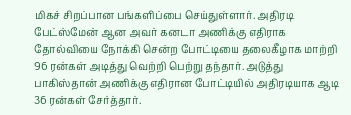மிகச் சிறப்பான பங்களிப்பை செய்துள்ளார். அதிரடி பேட்ஸ்மேன் ஆன அவர் கனடா அணிக்கு எதிராக தோல்வியை நோக்கி சென்ற போட்டியை தலைகீழாக மாற்றி 96 ரன்கள் அடித்து வெற்றி பெற்று தந்தார். அடுத்து பாகிஸ்தான் அணிக்கு எதிரான போட்டியில் அதிரடியாக ஆடி 36 ரன்கள் சேர்த்தார்.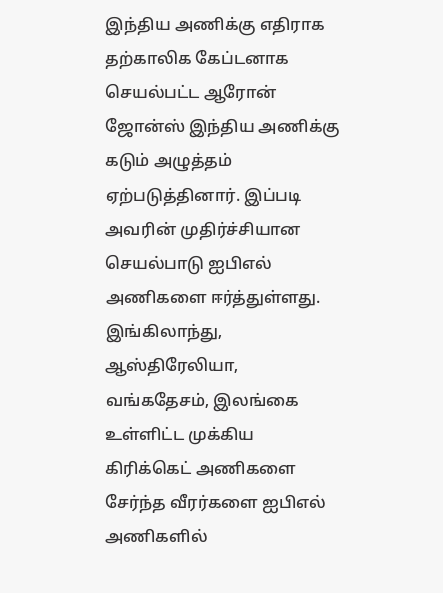இந்திய அணிக்கு எதிராக தற்காலிக கேப்டனாக செயல்பட்ட ஆரோன் ஜோன்ஸ் இந்திய அணிக்கு கடும் அழுத்தம் ஏற்படுத்தினார். இப்படி அவரின் முதிர்ச்சியான செயல்பாடு ஐபிஎல் அணிகளை ஈர்த்துள்ளது. இங்கிலாந்து, ஆஸ்திரேலியா, வங்கதேசம், இலங்கை உள்ளிட்ட முக்கிய கிரிக்கெட் அணிகளை சேர்ந்த வீரர்களை ஐபிஎல் அணிகளில்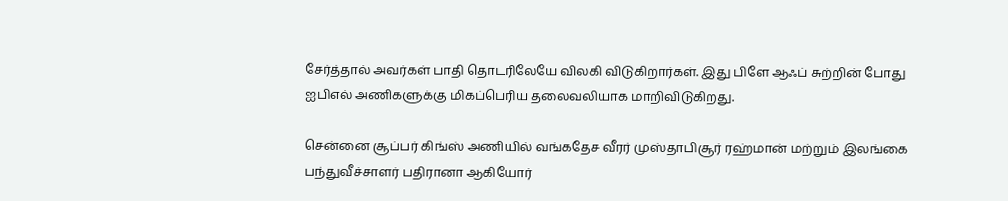சேர்த்தால் அவர்கள் பாதி தொடரிலேயே விலகி விடுகிறார்கள். இது பிளே ஆஃப் சுற்றின் போது ஐபிஎல் அணிகளுக்கு மிகப்பெரிய தலைவலியாக மாறிவிடுகிறது.

சென்னை சூப்பர் கிங்ஸ் அணியில் வங்கதேச வீரர் முஸ்தாபிசூர் ரஹ்மான் மற்றும் இலங்கை பந்துவீச்சாளர் பதிரானா ஆகியோர்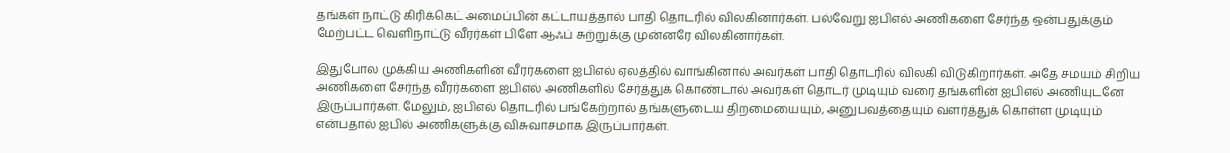தங்கள் நாட்டு கிரிக்கெட் அமைப்பின் கட்டாயத்தால் பாதி தொடரில் விலகினார்கள். பல்வேறு ஐபிஎல் அணிகளை சேர்ந்த ஒன்பதுக்கும் மேற்பட்ட வெளிநாட்டு வீரர்கள் பிளே ஆஃப் சுற்றுக்கு முன்னரே விலகினார்கள்.

இதுபோல முக்கிய அணிகளின் வீரர்களை ஐபிஎல் ஏலத்தில் வாங்கினால் அவர்கள் பாதி தொடரில் விலகி விடுகிறார்கள். அதே சமயம் சிறிய அணிகளை சேர்ந்த வீரர்களை ஐபிஎல் அணிகளில் சேர்த்துக் கொண்டால் அவர்கள் தொடர் முடியும் வரை தங்களின் ஐபிஎல் அணியுடனே இருப்பார்கள். மேலும், ஐபிஎல் தொடரில் பங்கேற்றால் தங்களுடைய திறமையையும், அனுபவத்தையும் வளர்த்துக் கொள்ள முடியும் என்பதால் ஐபில் அணிகளுக்கு விசுவாசமாக இருப்பார்கள்.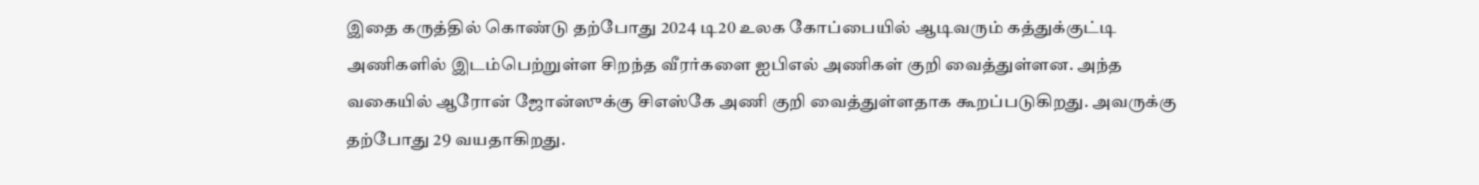இதை கருத்தில் கொண்டு தற்போது 2024 டி20 உலக கோப்பையில் ஆடிவரும் கத்துக்குட்டி அணிகளில் இடம்பெற்றுள்ள சிறந்த வீரர்களை ஐபிஎல் அணிகள் குறி வைத்துள்ளன. அந்த வகையில் ஆரோன் ஜோன்ஸுக்கு சிஎஸ்கே அணி குறி வைத்துள்ளதாக கூறப்படுகிறது. அவருக்கு தற்போது 29 வயதாகிறது.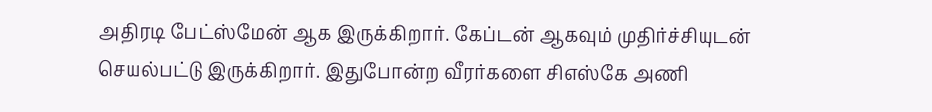அதிரடி பேட்ஸ்மேன் ஆக இருக்கிறார். கேப்டன் ஆகவும் முதிர்ச்சியுடன் செயல்பட்டு இருக்கிறார். இதுபோன்ற வீரர்களை சிஎஸ்கே அணி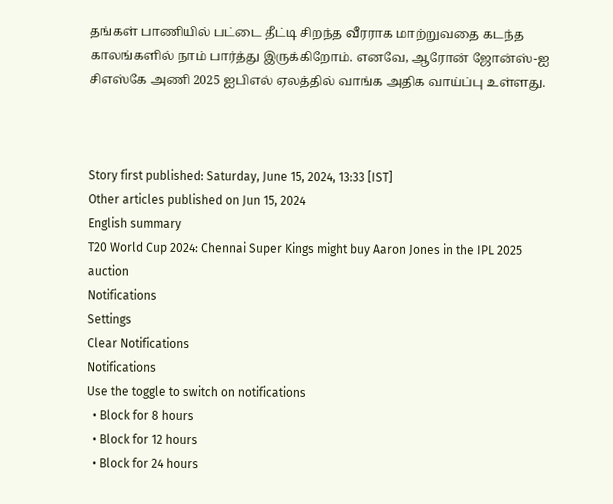தங்கள் பாணியில் பட்டை தீட்டி சிறந்த வீரராக மாற்றுவதை கடந்த காலங்களில் நாம் பார்த்து இருக்கிறோம். எனவே, ஆரோன் ஜோன்ஸ்-ஐ சிஎஸ்கே அணி 2025 ஐபிஎல் ஏலத்தில் வாங்க அதிக வாய்ப்பு உள்ளது.



Story first published: Saturday, June 15, 2024, 13:33 [IST]
Other articles published on Jun 15, 2024
English summary
T20 World Cup 2024: Chennai Super Kings might buy Aaron Jones in the IPL 2025 auction
Notifications
Settings
Clear Notifications
Notifications
Use the toggle to switch on notifications
  • Block for 8 hours
  • Block for 12 hours
  • Block for 24 hours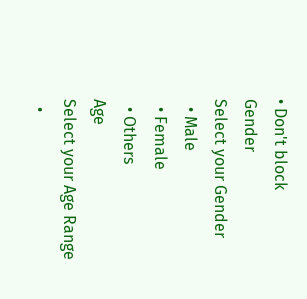• Don't block
Gender
Select your Gender
  • Male
  • Female
  • Others
Age
Select your Age Range
  •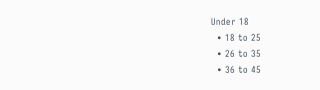Under 18
  • 18 to 25
  • 26 to 35
  • 36 to 45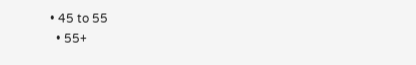• 45 to 55
  • 55+